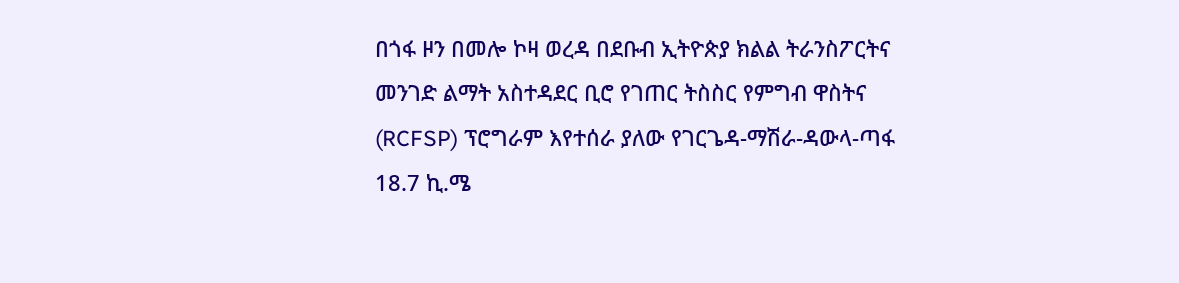በጎፋ ዞን በመሎ ኮዛ ወረዳ በደቡብ ኢትዮጵያ ክልል ትራንስፖርትና መንገድ ልማት አስተዳደር ቢሮ የገጠር ትስስር የምግብ ዋስትና (RCFSP) ፕሮግራም እየተሰራ ያለው የገርጌዳ-ማሽራ-ዳውላ-ጣፋ 18.7 ኪ.ሜ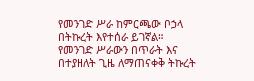የመንገድ ሥራ ከምርጫው ቦኃላ በትኩረት እየተሰራ ይገኛል።
የመንገድ ሥራውን በጥራት እና በተያዘለት ጊዜ ለማጠናቀቅ ትኩረት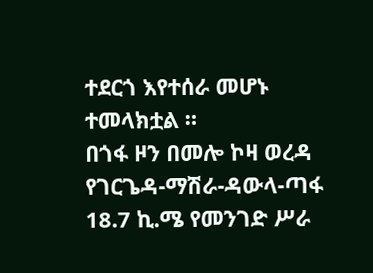ተደርጎ እየተሰራ መሆኑ ተመላክቷል ።
በጎፋ ዞን በመሎ ኮዛ ወረዳ የገርጌዳ-ማሽራ-ዳውላ-ጣፋ 18.7 ኪ.ሜ የመንገድ ሥራ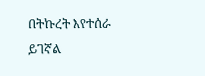በትኩረት እየተሰራ ይገኛል